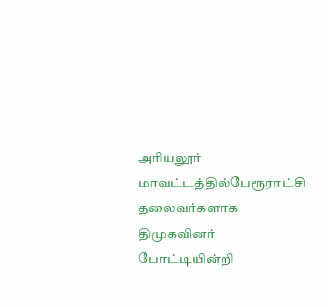அரியலூர் மாவட்டத்தில்பேரூராட்சி தலைவர்களாக திமுகவினர் போட்டியின்றி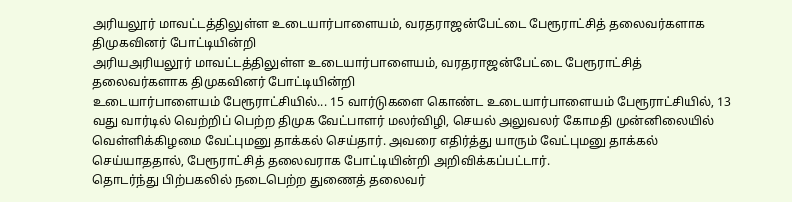அரியலூர் மாவட்டத்திலுள்ள உடையார்பாளையம், வரதராஜன்பேட்டை பேரூராட்சித் தலைவர்களாக திமுகவினர் போட்டியின்றி
அரியஅரியலூர் மாவட்டத்திலுள்ள உடையார்பாளையம், வரதராஜன்பேட்டை பேரூராட்சித் தலைவர்களாக திமுகவினர் போட்டியின்றி
உடையார்பாளையம் பேரூராட்சியில்... 15 வார்டுகளை கொண்ட உடையார்பாளையம் பேரூராட்சியில், 13 வது வார்டில் வெற்றிப் பெற்ற திமுக வேட்பாளர் மலர்விழி, செயல் அலுவலர் கோமதி முன்னிலையில் வெள்ளிக்கிழமை வேட்புமனு தாக்கல் செய்தார். அவரை எதிர்த்து யாரும் வேட்புமனு தாக்கல் செய்யாததால், பேரூராட்சித் தலைவராக போட்டியின்றி அறிவிக்கப்பட்டார்.
தொடர்ந்து பிற்பகலில் நடைபெற்ற துணைத் தலைவர்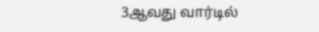3ஆவது வார்டில்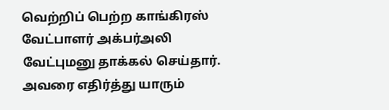வெற்றிப் பெற்ற காங்கிரஸ் வேட்பாளர் அக்பர்அலி வேட்புமனு தாக்கல் செய்தார். அவரை எதிர்த்து யாரும்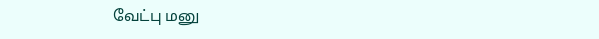வேட்பு மனு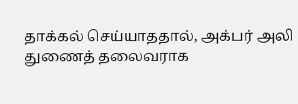தாக்கல் செய்யாததால், அக்பர் அலி துணைத் தலைவராக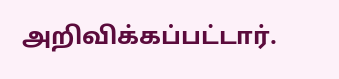அறிவிக்கப்பட்டார்.